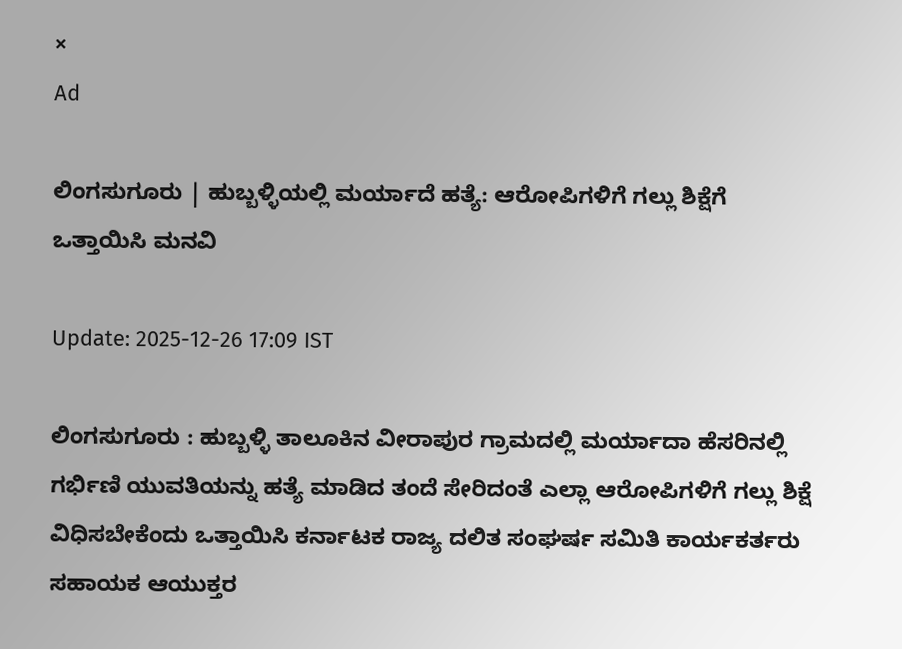×
Ad

ಲಿಂಗಸುಗೂರು | ಹುಬ್ಬಳ್ಳಿಯಲ್ಲಿ ಮರ್ಯಾದೆ ಹತ್ಯೆ: ಆರೋಪಿಗಳಿಗೆ ಗಲ್ಲು ಶಿಕ್ಷೆಗೆ ಒತ್ತಾಯಿಸಿ ಮನವಿ

Update: 2025-12-26 17:09 IST

ಲಿಂಗಸುಗೂರು : ಹುಬ್ಬಳ್ಳಿ ತಾಲೂಕಿನ ವೀರಾಪುರ ಗ್ರಾಮದಲ್ಲಿ ಮರ್ಯಾದಾ ಹೆಸರಿನಲ್ಲಿ ಗರ್ಭಿಣಿ ಯುವತಿಯನ್ನು ಹತ್ಯೆ ಮಾಡಿದ ತಂದೆ ಸೇರಿದಂತೆ ಎಲ್ಲಾ ಆರೋಪಿಗಳಿಗೆ ಗಲ್ಲು ಶಿಕ್ಷೆ ವಿಧಿಸಬೇಕೆಂದು ಒತ್ತಾಯಿಸಿ ಕರ್ನಾಟಕ ರಾಜ್ಯ ದಲಿತ ಸಂಘರ್ಷ ಸಮಿತಿ ಕಾರ್ಯಕರ್ತರು ಸಹಾಯಕ ಆಯುಕ್ತರ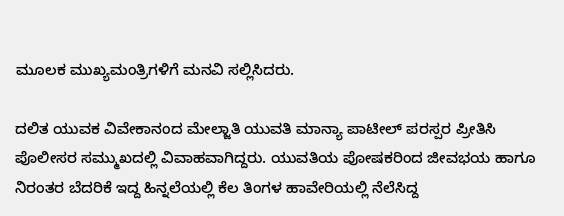ಮೂಲಕ ಮುಖ್ಯಮಂತ್ರಿಗಳಿಗೆ ಮನವಿ ಸಲ್ಲಿಸಿದರು.

ದಲಿತ ಯುವಕ ವಿವೇಕಾನಂದ ಮೇಲ್ಜಾತಿ ಯುವತಿ ಮಾನ್ಯಾ ಪಾಟೀಲ್ ಪರಸ್ಪರ ಪ್ರೀತಿಸಿ ಪೊಲೀಸರ ಸಮ್ಮುಖದಲ್ಲಿ ವಿವಾಹವಾಗಿದ್ದರು. ಯುವತಿಯ ಪೋಷಕರಿಂದ ಜೀವಭಯ ಹಾಗೂ ನಿರಂತರ ಬೆದರಿಕೆ ಇದ್ದ ಹಿನ್ನಲೆಯಲ್ಲಿ ಕೆಲ ತಿಂಗಳ ಹಾವೇರಿಯಲ್ಲಿ ನೆಲೆಸಿದ್ದ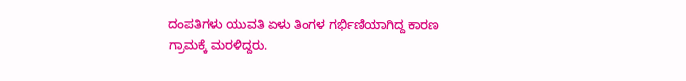ದಂಪತಿಗಳು ಯುವತಿ ಏಳು ತಿಂಗಳ ಗರ್ಭಿಣಿಯಾಗಿದ್ದ ಕಾರಣ ಗ್ರಾಮಕ್ಕೆ ಮರಳಿದ್ದರು.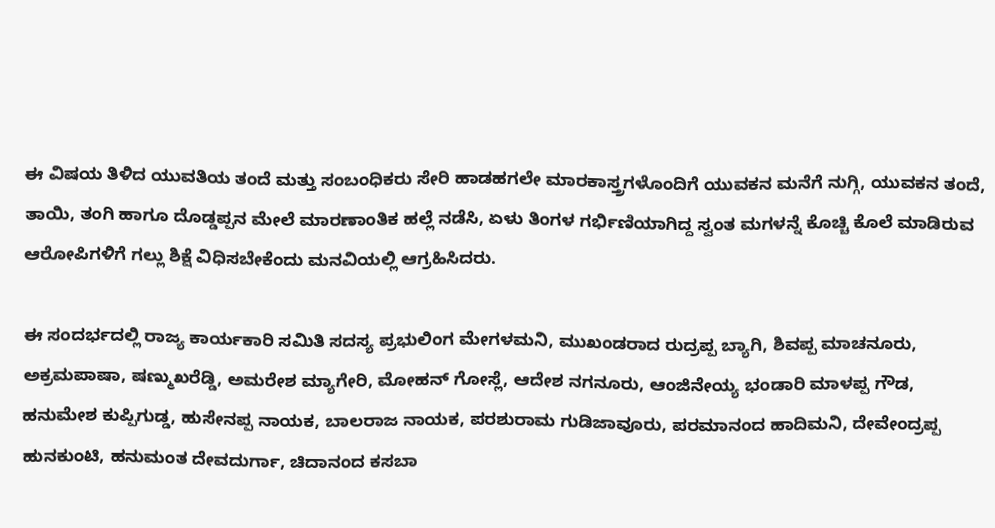ಈ ವಿಷಯ ತಿಳಿದ ಯುವತಿಯ ತಂದೆ ಮತ್ತು ಸಂಬಂಧಿಕರು ಸೇರಿ ಹಾಡಹಗಲೇ ಮಾರಕಾಸ್ತ್ರಗಳೊಂದಿಗೆ ಯುವಕನ ಮನೆಗೆ ನುಗ್ಗಿ, ಯುವಕನ ತಂದೆ, ತಾಯಿ, ತಂಗಿ ಹಾಗೂ ದೊಡ್ಡಪ್ಪನ ಮೇಲೆ ಮಾರಣಾಂತಿಕ ಹಲ್ಲೆ ನಡೆಸಿ, ಏಳು ತಿಂಗಳ ಗರ್ಭಿಣಿಯಾಗಿದ್ದ ಸ್ವಂತ ಮಗಳನ್ನೆ ಕೊಚ್ಚಿ ಕೊಲೆ ಮಾಡಿರುವ ಆರೋಪಿಗಳಿಗೆ ಗಲ್ಲು ಶಿಕ್ಷೆ ವಿಧಿಸಬೇಕೆಂದು ಮನವಿಯಲ್ಲಿ ಆಗ್ರಹಿಸಿದರು.

ಈ ಸಂದರ್ಭದಲ್ಲಿ ರಾಜ್ಯ ಕಾರ್ಯಕಾರಿ ಸಮಿತಿ ಸದಸ್ಯ ಪ್ರಭುಲಿಂಗ ಮೇಗಳಮನಿ, ಮುಖಂಡರಾದ ರುದ್ರಪ್ಪ ಬ್ಯಾಗಿ, ಶಿವಪ್ಪ ಮಾಚನೂರು, ಅಕ್ರಮಪಾಷಾ, ಷಣ್ಮುಖರೆಡ್ಡಿ, ಅಮರೇಶ ಮ್ಯಾಗೇರಿ, ಮೋಹನ್ ಗೋಸ್ಲೆ, ಆದೇಶ ನಗನೂರು, ಆಂಜಿನೇಯ್ಯ ಭಂಡಾರಿ ಮಾಳಪ್ಪ ಗೌಡ, ಹನುಮೇಶ ಕುಪ್ಪಿಗುಡ್ಡ, ಹುಸೇನಪ್ಪ ನಾಯಕ, ಬಾಲರಾಜ ನಾಯಕ, ಪರಶುರಾಮ ಗುಡಿಜಾವೂರು, ಪರಮಾನಂದ ಹಾದಿಮನಿ, ದೇವೇಂದ್ರಪ್ಪ ಹುನಕುಂಟಿ, ಹನುಮಂತ ದೇವದುರ್ಗಾ, ಚಿದಾನಂದ ಕಸಬಾ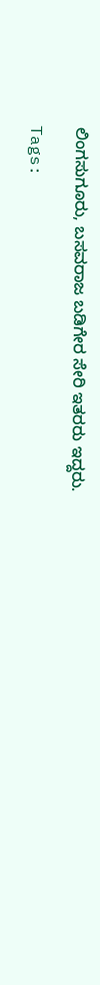ಲಿಂಗಸುಗೂರು, ಬಸವರಾಜ ಬಡಿಗೇರ ಸೇರಿ ಇತರರು ಇದ್ದರು.

Tags: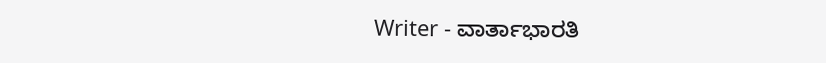Writer - ವಾರ್ತಾಭಾರತಿ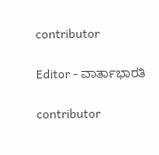contributor

Editor - ವಾರ್ತಾಭಾರತಿ

contributor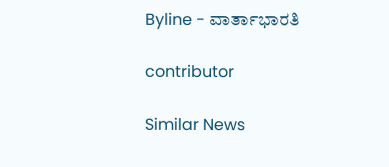Byline - ವಾರ್ತಾಭಾರತಿ

contributor

Similar News